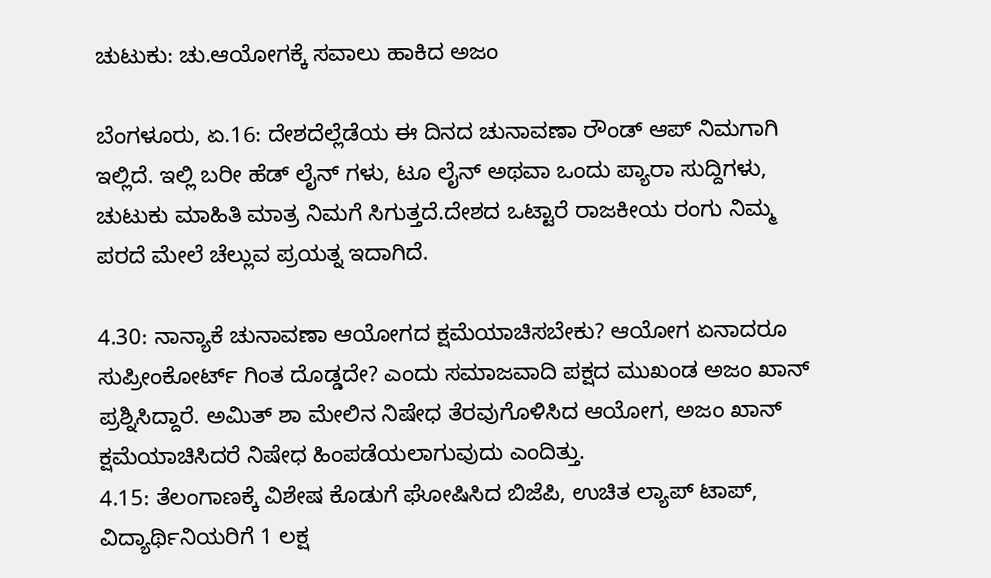ಚುಟುಕು: ಚು.ಆಯೋಗಕ್ಕೆ ಸವಾಲು ಹಾಕಿದ ಅಜಂ

ಬೆಂಗಳೂರು, ಏ.16: ದೇಶದೆಲ್ಲೆಡೆಯ ಈ ದಿನದ ಚುನಾವಣಾ ರೌಂಡ್ ಆಪ್ ನಿಮಗಾಗಿ ಇಲ್ಲಿದೆ. ಇಲ್ಲಿ ಬರೀ ಹೆಡ್ ಲೈನ್ ಗಳು, ಟೂ ಲೈನ್ ಅಥವಾ ಒಂದು ಪ್ಯಾರಾ ಸುದ್ದಿಗಳು, ಚುಟುಕು ಮಾಹಿತಿ ಮಾತ್ರ ನಿಮಗೆ ಸಿಗುತ್ತದೆ.ದೇಶದ ಒಟ್ಟಾರೆ ರಾಜಕೀಯ ರಂಗು ನಿಮ್ಮ ಪರದೆ ಮೇಲೆ ಚೆಲ್ಲುವ ಪ್ರಯತ್ನ ಇದಾಗಿದೆ.

4.30: ನಾನ್ಯಾಕೆ ಚುನಾವಣಾ ಆಯೋಗದ ಕ್ಷಮೆಯಾಚಿಸಬೇಕು? ಆಯೋಗ ಏನಾದರೂ ಸುಪ್ರೀಂಕೋರ್ಟ್ ಗಿಂತ ದೊಡ್ಡದೇ? ಎಂದು ಸಮಾಜವಾದಿ ಪಕ್ಷದ ಮುಖಂಡ ಅಜಂ ಖಾನ್ ಪ್ರಶ್ನಿಸಿದ್ದಾರೆ. ಅಮಿತ್ ಶಾ ಮೇಲಿನ ನಿಷೇಧ ತೆರವುಗೊಳಿಸಿದ ಆಯೋಗ, ಅಜಂ ಖಾನ್ ಕ್ಷಮೆಯಾಚಿಸಿದರೆ ನಿಷೇಧ ಹಿಂಪಡೆಯಲಾಗುವುದು ಎಂದಿತ್ತು.
4.15: ತೆಲಂಗಾಣಕ್ಕೆ ವಿಶೇಷ ಕೊಡುಗೆ ಘೋಷಿಸಿದ ಬಿಜೆಪಿ, ಉಚಿತ ಲ್ಯಾಪ್ ಟಾಪ್, ವಿದ್ಯಾರ್ಥಿನಿಯರಿಗೆ 1 ಲಕ್ಷ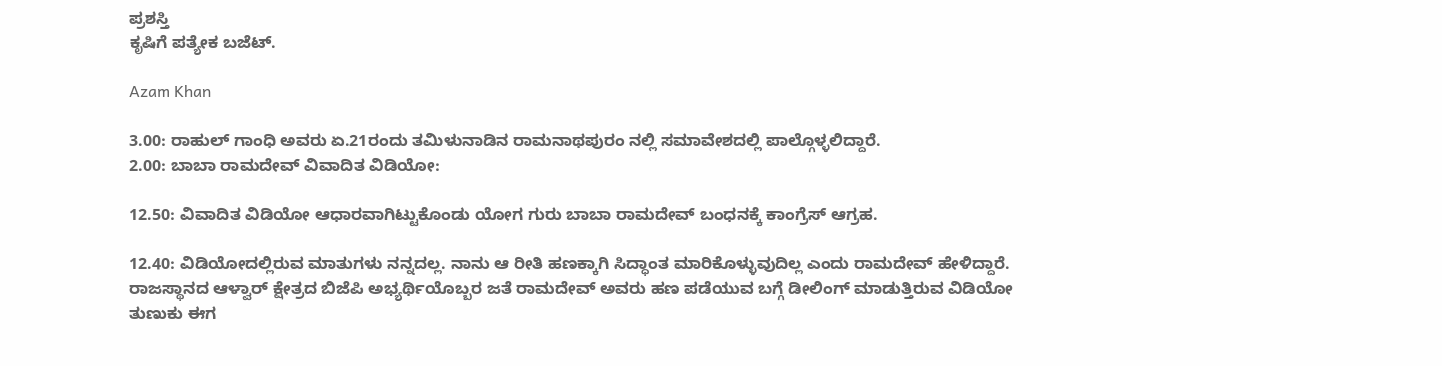ಪ್ರಶಸ್ತಿ
ಕೃಷಿಗೆ ಪತ್ಯೇಕ ಬಜೆಟ್.

Azam Khan

3.00: ರಾಹುಲ್ ಗಾಂಧಿ ಅವರು ಏ.21ರಂದು ತಮಿಳುನಾಡಿನ ರಾಮನಾಥಪುರಂ ನಲ್ಲಿ ಸಮಾವೇಶದಲ್ಲಿ ಪಾಲ್ಗೊಳ್ಳಲಿದ್ದಾರೆ.
2.00: ಬಾಬಾ ರಾಮದೇವ್ ವಿವಾದಿತ ವಿಡಿಯೋ:

12.50: ವಿವಾದಿತ ವಿಡಿಯೋ ಆಧಾರವಾಗಿಟ್ಟುಕೊಂಡು ಯೋಗ ಗುರು ಬಾಬಾ ರಾಮದೇವ್ ಬಂಧನಕ್ಕೆ ಕಾಂಗ್ರೆಸ್ ಆಗ್ರಹ.

12.40: ವಿಡಿಯೋದಲ್ಲಿರುವ ಮಾತುಗಳು ನನ್ನದಲ್ಲ. ನಾನು ಆ ರೀತಿ ಹಣಕ್ಕಾಗಿ ಸಿದ್ಧಾಂತ ಮಾರಿಕೊಳ್ಳುವುದಿಲ್ಲ ಎಂದು ರಾಮದೇವ್ ಹೇಳಿದ್ದಾರೆ. ರಾಜಸ್ಥಾನದ ಆಳ್ವಾರ್ ಕ್ಷೇತ್ರದ ಬಿಜೆಪಿ ಅಭ್ಯರ್ಥಿಯೊಬ್ಬರ ಜತೆ ರಾಮದೇವ್ ಅವರು ಹಣ ಪಡೆಯುವ ಬಗ್ಗೆ ಡೀಲಿಂಗ್ ಮಾಡುತ್ತಿರುವ ವಿಡಿಯೋ ತುಣುಕು ಈಗ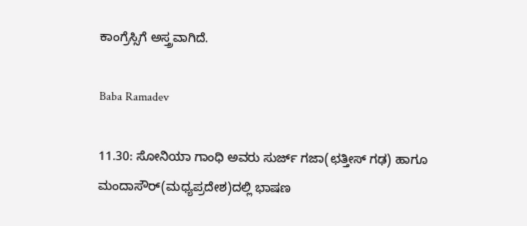ಕಾಂಗ್ರೆಸ್ಸಿಗೆ ಅಸ್ತ್ರವಾಗಿದೆ.

Baba Ramadev

11.30: ಸೋನಿಯಾ ಗಾಂಧಿ ಅವರು ಸುರ್ಜ್ ಗಜಾ(ಛತ್ತೀಸ್ ಗಢ) ಹಾಗೂ ಮಂದಾಸೌರ್(ಮಧ್ಯಪ್ರದೇಶ)ದಲ್ಲಿ ಭಾಷಣ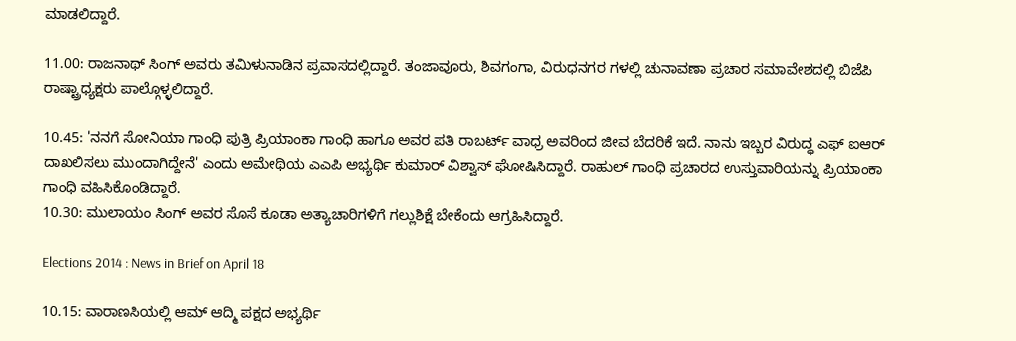ಮಾಡಲಿದ್ದಾರೆ.

11.00: ರಾಜನಾಥ್ ಸಿಂಗ್ ಅವರು ತಮಿಳುನಾಡಿನ ಪ್ರವಾಸದಲ್ಲಿದ್ದಾರೆ. ತಂಜಾವೂರು, ಶಿವಗಂಗಾ, ವಿರುಧನಗರ ಗಳಲ್ಲಿ ಚುನಾವಣಾ ಪ್ರಚಾರ ಸಮಾವೇಶದಲ್ಲಿ ಬಿಜೆಪಿ ರಾಷ್ಟ್ರಾಧ್ಯಕ್ಷರು ಪಾಲ್ಗೊಳ್ಳಲಿದ್ದಾರೆ.

10.45: 'ನನಗೆ ಸೋನಿಯಾ ಗಾಂಧಿ ಪುತ್ರಿ ಪ್ರಿಯಾಂಕಾ ಗಾಂಧಿ ಹಾಗೂ ಅವರ ಪತಿ ರಾಬರ್ಟ್ ವಾಧ್ರ ಅವರಿಂದ ಜೀವ ಬೆದರಿಕೆ ಇದೆ. ನಾನು ಇಬ್ಬರ ವಿರುದ್ಧ ಎಫ್ ಐಆರ್ ದಾಖಲಿಸಲು ಮುಂದಾಗಿದ್ದೇನೆ' ಎಂದು ಅಮೇಥಿಯ ಎಎಪಿ ಅಭ್ಯರ್ಥಿ ಕುಮಾರ್ ವಿಶ್ವಾಸ್ ಘೋಷಿಸಿದ್ದಾರೆ. ರಾಹುಲ್ ಗಾಂಧಿ ಪ್ರಚಾರದ ಉಸ್ತುವಾರಿಯನ್ನು ಪ್ರಿಯಾಂಕಾ ಗಾಂಧಿ ವಹಿಸಿಕೊಂಡಿದ್ದಾರೆ.
10.30: ಮುಲಾಯಂ ಸಿಂಗ್ ಅವರ ಸೊಸೆ ಕೂಡಾ ಅತ್ಯಾಚಾರಿಗಳಿಗೆ ಗಲ್ಲುಶಿಕ್ಷೆ ಬೇಕೆಂದು ಆಗ್ರಹಿಸಿದ್ದಾರೆ.

Elections 2014 : News in Brief on April 18

10.15: ವಾರಾಣಸಿಯಲ್ಲಿ ಆಮ್ ಆದ್ಮಿ ಪಕ್ಷದ ಅಭ್ಯರ್ಥಿ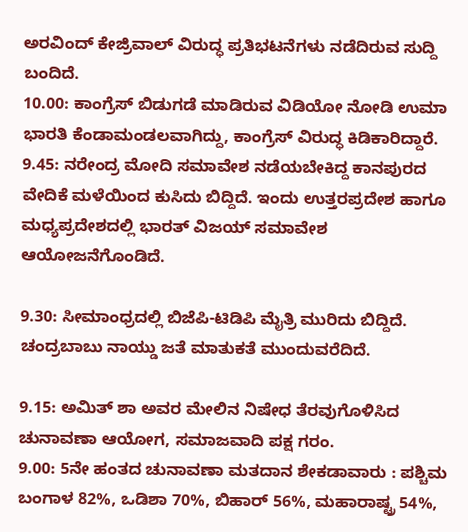ಅರವಿಂದ್ ಕೇಜ್ರಿವಾಲ್ ವಿರುದ್ಧ ಪ್ರತಿಭಟನೆಗಳು ನಡೆದಿರುವ ಸುದ್ದಿ ಬಂದಿದೆ.
10.00: ಕಾಂಗ್ರೆಸ್ ಬಿಡುಗಡೆ ಮಾಡಿರುವ ವಿಡಿಯೋ ನೋಡಿ ಉಮಾ ಭಾರತಿ ಕೆಂಡಾಮಂಡಲವಾಗಿದ್ದು, ಕಾಂಗ್ರೆಸ್ ವಿರುದ್ಧ ಕಿಡಿಕಾರಿದ್ದಾರೆ.
9.45: ನರೇಂದ್ರ ಮೋದಿ ಸಮಾವೇಶ ನಡೆಯಬೇಕಿದ್ದ ಕಾನಪುರದ ವೇದಿಕೆ ಮಳೆಯಿಂದ ಕುಸಿದು ಬಿದ್ದಿದೆ. ಇಂದು ಉತ್ತರಪ್ರದೇಶ ಹಾಗೂ ಮಧ್ಯಪ್ರದೇಶದಲ್ಲಿ ಭಾರತ್ ವಿಜಯ್ ಸಮಾವೇಶ ಆಯೋಜನೆಗೊಂಡಿದೆ.

9.30: ಸೀಮಾಂಧ್ರದಲ್ಲಿ ಬಿಜೆಪಿ-ಟಿಡಿಪಿ ಮೈತ್ರಿ ಮುರಿದು ಬಿದ್ದಿದೆ. ಚಂದ್ರಬಾಬು ನಾಯ್ಡು ಜತೆ ಮಾತುಕತೆ ಮುಂದುವರೆದಿದೆ.

9.15: ಅಮಿತ್ ಶಾ ಅವರ ಮೇಲಿನ ನಿಷೇಧ ತೆರವುಗೊಳಿಸಿದ ಚುನಾವಣಾ ಆಯೋಗ, ಸಮಾಜವಾದಿ ಪಕ್ಷ ಗರಂ.
9.00: 5ನೇ ಹಂತದ ಚುನಾವಣಾ ಮತದಾನ ಶೇಕಡಾವಾರು : ಪಶ್ಚಿಮ ಬಂಗಾಳ 82%, ಒಡಿಶಾ 70%, ಬಿಹಾರ್ 56%, ಮಹಾರಾಷ್ಟ್ರ 54%,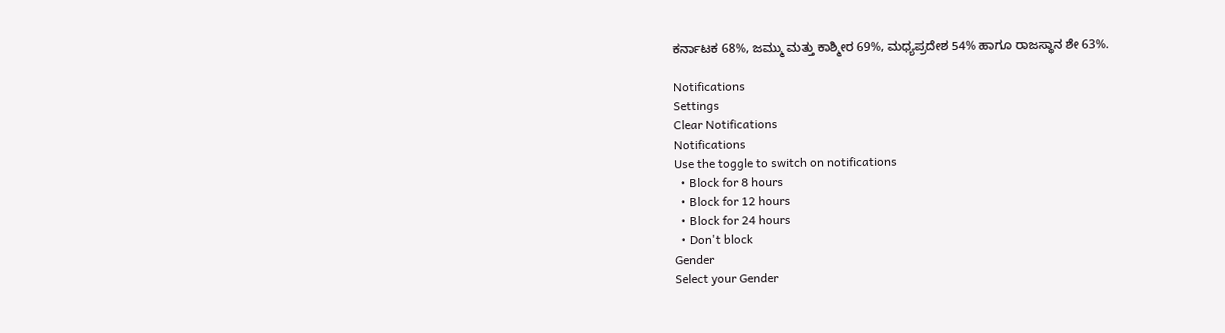ಕರ್ನಾಟಕ 68%, ಜಮ್ಮು ಮತ್ತು ಕಾಶ್ಮೀರ 69%, ಮಧ್ಯಪ್ರದೇಶ 54% ಹಾಗೂ ರಾಜಸ್ಥಾನ ಶೇ 63%.

Notifications
Settings
Clear Notifications
Notifications
Use the toggle to switch on notifications
  • Block for 8 hours
  • Block for 12 hours
  • Block for 24 hours
  • Don't block
Gender
Select your Gender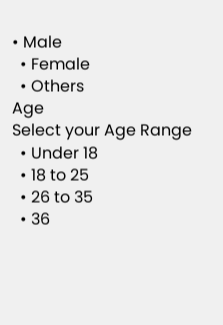• Male
  • Female
  • Others
Age
Select your Age Range
  • Under 18
  • 18 to 25
  • 26 to 35
  • 36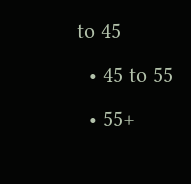to 45
  • 45 to 55
  • 55+